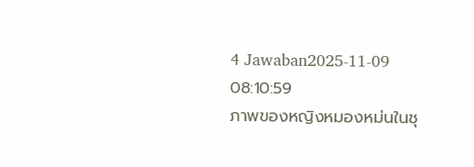4 Jawaban2025-11-09 08:10:59
ภาพของหญิงหมองหม่นในชุ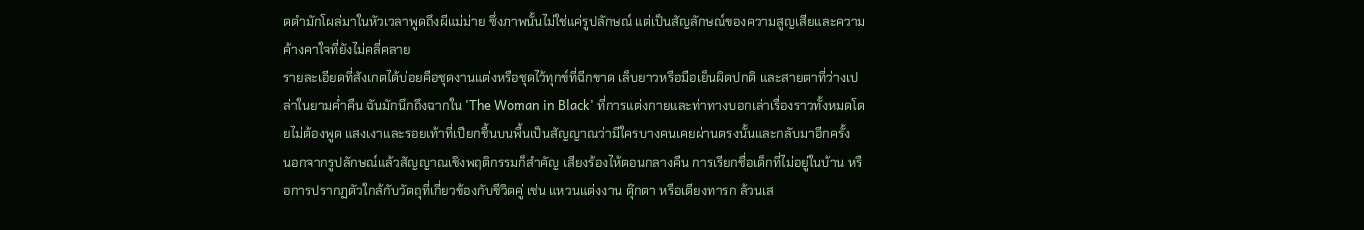ดดำมักโผล่มาในหัวเวลาพูดถึงผีแม่ม่าย ซึ่งภาพนั้นไม่ใช่แค่รูปลักษณ์ แต่เป็นสัญลักษณ์ของความสูญเสียและความค้างคาใจที่ยังไม่คลี่คลาย
รายละเอียดที่สังเกตได้บ่อยคือชุดงานแต่งหรือชุดไว้ทุกข์ที่ฉีกขาด เล็บยาวหรือมือเย็นผิดปกติ และสายตาที่ว่างเปล่าในยามค่ำคืน ฉันมักนึกถึงฉากใน 'The Woman in Black' ที่การแต่งกายและท่าทางบอกเล่าเรื่องราวทั้งหมดโดยไม่ต้องพูด แสงเงาและรอยเท้าที่เปียกชื้นบนพื้นเป็นสัญญาณว่ามีใครบางคนเคยผ่านตรงนั้นและกลับมาอีกครั้ง
นอกจากรูปลักษณ์แล้วสัญญาณเชิงพฤติกรรมก็สำคัญ เสียงร้องไห้ตอนกลางคืน การเรียกชื่อเด็กที่ไม่อยู่ในบ้าน หรือการปรากฏตัวใกล้กับวัตถุที่เกี่ยวข้องกับชีวิตคู่ เช่น แหวนแต่งงาน ตุ๊กตา หรือเตียงทารก ล้วนเส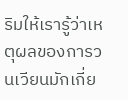ริมให้เรารู้ว่าเหตุผลของการวนเวียนมักเกี่ย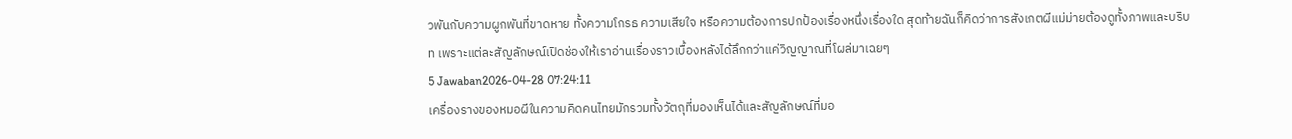วพันกับความผูกพันที่ขาดหาย ทั้งความโกรธ ความเสียใจ หรือความต้องการปกป้องเรื่องหนึ่งเรื่องใด สุดท้ายฉันก็คิดว่าการสังเกตผีแม่ม่ายต้องดูทั้งภาพและบริบท เพราะแต่ละสัญลักษณ์เปิดช่องให้เราอ่านเรื่องราวเบื้องหลังได้ลึกกว่าแค่วิญญาณที่โผล่มาเฉยๆ
5 Jawaban2026-04-28 07:24:11
เครื่องรางของหมอผีในความคิดคนไทยมักรวมทั้งวัตถุที่มองเห็นได้และสัญลักษณ์ที่มอ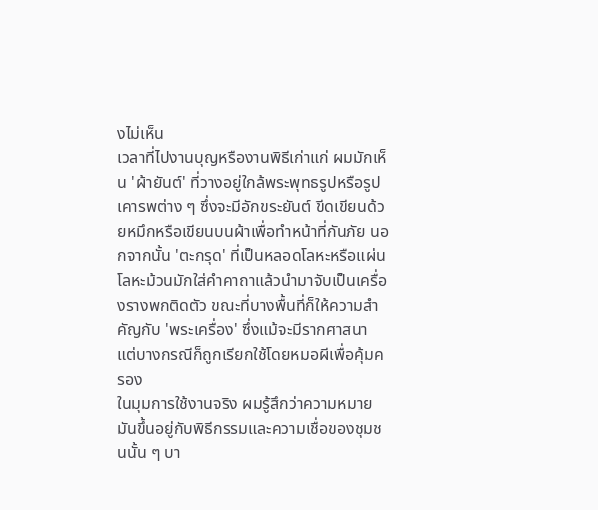งไม่เห็น
เวลาที่ไปงานบุญหรืองานพิธีเก่าแก่ ผมมักเห็น 'ผ้ายันต์' ที่วางอยู่ใกล้พระพุทธรูปหรือรูปเคารพต่าง ๆ ซึ่งจะมีอักขระยันต์ ขีดเขียนด้วยหมึกหรือเขียนบนผ้าเพื่อทำหน้าที่กันภัย นอกจากนั้น 'ตะกรุด' ที่เป็นหลอดโลหะหรือแผ่นโลหะม้วนมักใส่คำคาถาแล้วนำมาจับเป็นเครื่องรางพกติดตัว ขณะที่บางพื้นที่ก็ให้ความสำคัญกับ 'พระเครื่อง' ซึ่งแม้จะมีรากศาสนา แต่บางกรณีก็ถูกเรียกใช้โดยหมอผีเพื่อคุ้มครอง
ในมุมการใช้งานจริง ผมรู้สึกว่าความหมายมันขึ้นอยู่กับพิธีกรรมและความเชื่อของชุมชนนั้น ๆ บา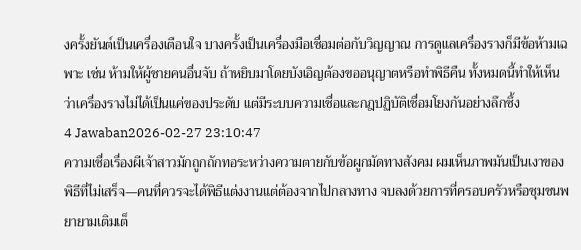งครั้งยันต์เป็นเครื่องเตือนใจ บางครั้งเป็นเครื่องมือเชื่อมต่อกับวิญญาณ การดูแลเครื่องรางก็มีข้อห้ามเฉพาะ เช่น ห้ามให้ผู้ชายคนอื่นจับ ถ้าหยิบมาโดยบังเอิญต้องขออนุญาตหรือทำพิธีคืน ทั้งหมดนี้ทำให้เห็นว่าเครื่องรางไม่ได้เป็นแค่ของประดับ แต่มีระบบความเชื่อและกฎปฏิบัติเชื่อมโยงกันอย่างลึกซึ้ง
4 Jawaban2026-02-27 23:10:47
ความเชื่อเรื่องผีเจ้าสาวมักถูกถักทอระหว่างความตายกับข้อผูกมัดทางสังคม ผมเห็นภาพมันเป็นเงาของพิธีที่ไม่เสร็จ—คนที่ควรจะได้พิธีแต่งงานแต่ต้องจากไปกลางทาง จบลงด้วยการที่ครอบครัวหรือชุมชนพยายามเติมเต็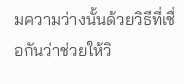มความว่างนั้นด้วยวิธีที่เชื่อกันว่าช่วยให้วิ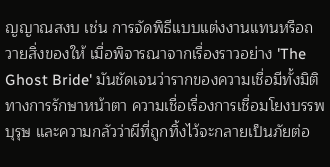ญญาณสงบ เช่น การจัดพิธีแบบแต่งงานแทนหรือถวายสิ่งของให้ เมื่อพิจารณาจากเรื่องราวอย่าง 'The Ghost Bride' มันชัดเจนว่ารากของความเชื่อมีทั้งมิติทางการรักษาหน้าตา ความเชื่อเรื่องการเชื่อมโยงบรรพบุรุษ และความกลัวว่าผีที่ถูกทิ้งไว้จะกลายเป็นภัยต่อ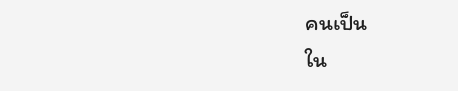คนเป็น
ใน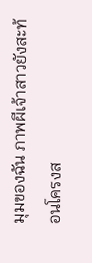มุมของฉัน ภาพผีเจ้าสาวยังสะท้อนโครงส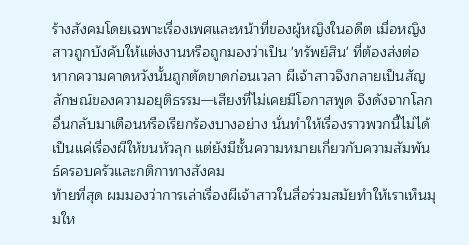ร้างสังคมโดยเฉพาะเรื่องเพศและหน้าที่ของผู้หญิงในอดีต เมื่อหญิงสาวถูกบังคับให้แต่งงานหรือถูกมองว่าเป็น 'ทรัพย์สิน' ที่ต้องส่งต่อ หากความคาดหวังนั้นถูกตัดขาดก่อนเวลา ผีเจ้าสาวจึงกลายเป็นสัญลักษณ์ของความอยุติธรรม—เสียงที่ไม่เคยมีโอกาสพูด จึงดังจากโลกอื่นกลับมาเตือนหรือเรียกร้องบางอย่าง นั่นทำให้เรื่องราวพวกนี้ไม่ได้เป็นแค่เรื่องผีให้ขนหัวลุก แต่ยังมีชั้นความหมายเกี่ยวกับความสัมพันธ์ครอบครัวและกติกาทางสังคม
ท้ายที่สุด ผมมองว่าการเล่าเรื่องผีเจ้าสาวในสื่อร่วมสมัยทำให้เราเห็นมุมให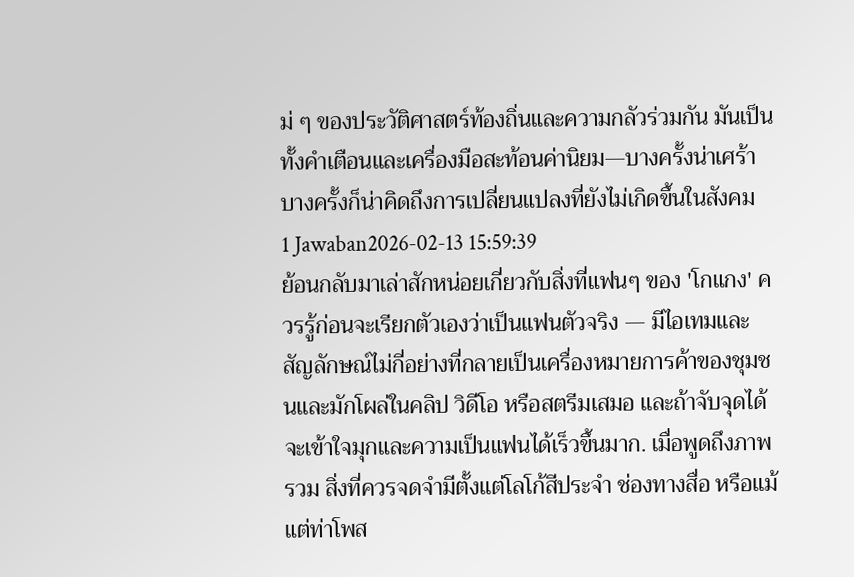ม่ ๆ ของประวัติศาสตร์ท้องถิ่นและความกลัวร่วมกัน มันเป็นทั้งคำเตือนและเครื่องมือสะท้อนค่านิยม—บางครั้งน่าเศร้า บางครั้งก็น่าคิดถึงการเปลี่ยนแปลงที่ยังไม่เกิดขึ้นในสังคม
1 Jawaban2026-02-13 15:59:39
ย้อนกลับมาเล่าสักหน่อยเกี่ยวกับสิ่งที่แฟนๆ ของ 'โกแกง' ควรรู้ก่อนจะเรียกตัวเองว่าเป็นแฟนตัวจริง — มีไอเทมและสัญลักษณ์ไม่กี่อย่างที่กลายเป็นเครื่องหมายการค้าของชุมชนและมักโผล่ในคลิป วิดีโอ หรือสตรีมเสมอ และถ้าจับจุดได้จะเข้าใจมุกและความเป็นแฟนได้เร็วขึ้นมาก. เมื่อพูดถึงภาพรวม สิ่งที่ควรจดจำมีตั้งแต่โลโก้สีประจำ ช่องทางสื่อ หรือแม้แต่ท่าโพส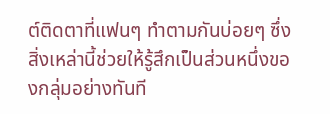ต์ติดตาที่แฟนๆ ทำตามกันบ่อยๆ ซึ่งสิ่งเหล่านี้ช่วยให้รู้สึกเป็นส่วนหนึ่งของกลุ่มอย่างทันที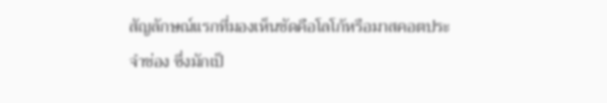สัญลักษณ์แรกที่มองเห็นชัดคือโลโก้หรือมาสคอตประจำช่อง ซึ่งมักเป็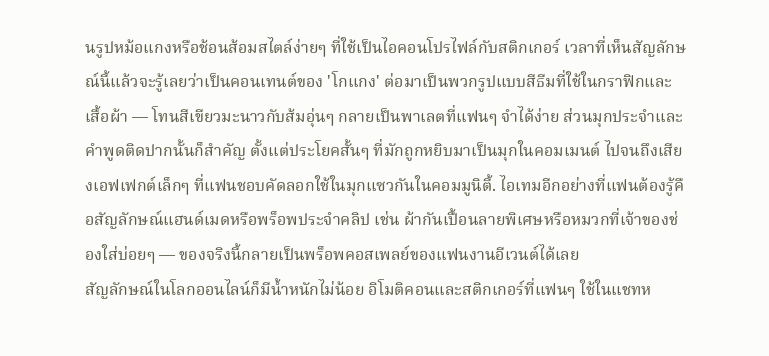นรูปหม้อแกงหรือช้อนส้อมสไตล์ง่ายๆ ที่ใช้เป็นไอคอนโปรไฟล์กับสติกเกอร์ เวลาที่เห็นสัญลักษณ์นี้แล้วจะรู้เลยว่าเป็นคอนเทนต์ของ 'โกแกง' ต่อมาเป็นพวกรูปแบบสีธีมที่ใช้ในกราฟิกและเสื้อผ้า — โทนสีเขียวมะนาวกับส้มอุ่นๆ กลายเป็นพาเลตที่แฟนๆ จำได้ง่าย ส่วนมุกประจำและคำพูดติดปากนั้นก็สำคัญ ตั้งแต่ประโยคสั้นๆ ที่มักถูกหยิบมาเป็นมุกในคอมเมนต์ ไปจนถึงเสียงเอฟเฟกต์เล็กๆ ที่แฟนชอบคัดลอกใช้ในมุกแซวกันในคอมมูนิตี้. ไอเทมอีกอย่างที่แฟนต้องรู้คือสัญลักษณ์แฮนด์เมดหรือพร็อพประจำคลิป เช่น ผ้ากันเปื้อนลายพิเศษหรือหมวกที่เจ้าของช่องใส่บ่อยๆ — ของจริงนี้กลายเป็นพร็อพคอสเพลย์ของแฟนงานอีเวนต์ได้เลย
สัญลักษณ์ในโลกออนไลน์ก็มีน้ำหนักไม่น้อย อิโมติคอนและสติกเกอร์ที่แฟนๆ ใช้ในแชทห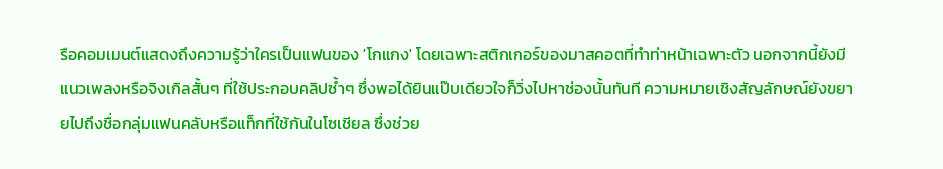รือคอมเมนต์แสดงถึงความรู้ว่าใครเป็นแฟนของ 'โกแกง' โดยเฉพาะสติกเกอร์ของมาสคอตที่ทำท่าหน้าเฉพาะตัว นอกจากนี้ยังมีแนวเพลงหรือจิงเกิลสั้นๆ ที่ใช้ประกอบคลิปซ้ำๆ ซึ่งพอได้ยินแป๊บเดียวใจก็วิ่งไปหาช่องนั้นทันที ความหมายเชิงสัญลักษณ์ยังขยายไปถึงชื่อกลุ่มแฟนคลับหรือแท็กที่ใช้กันในโซเชียล ซึ่งช่วย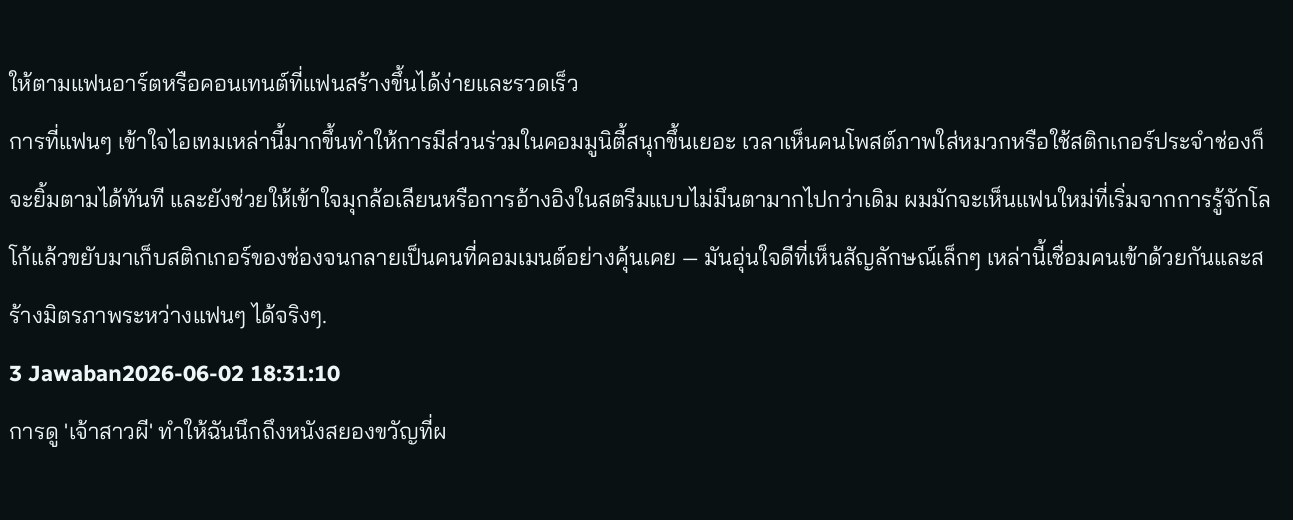ให้ตามแฟนอาร์ตหรือคอนเทนต์ที่แฟนสร้างขึ้นได้ง่ายและรวดเร็ว
การที่แฟนๆ เข้าใจไอเทมเหล่านี้มากขึ้นทำให้การมีส่วนร่วมในคอมมูนิตี้สนุกขึ้นเยอะ เวลาเห็นคนโพสต์ภาพใส่หมวกหรือใช้สติกเกอร์ประจำช่องก็จะยิ้มตามได้ทันที และยังช่วยให้เข้าใจมุกล้อเลียนหรือการอ้างอิงในสตรีมแบบไม่มึนตามากไปกว่าเดิม ผมมักจะเห็นแฟนใหม่ที่เริ่มจากการรู้จักโลโก้แล้วขยับมาเก็บสติกเกอร์ของช่องจนกลายเป็นคนที่คอมเมนต์อย่างคุ้นเคย — มันอุ่นใจดีที่เห็นสัญลักษณ์เล็กๆ เหล่านี้เชื่อมคนเข้าด้วยกันและสร้างมิตรภาพระหว่างแฟนๆ ได้จริงๆ.
3 Jawaban2026-06-02 18:31:10
การดู 'เจ้าสาวผี' ทำให้ฉันนึกถึงหนังสยองขวัญที่ผ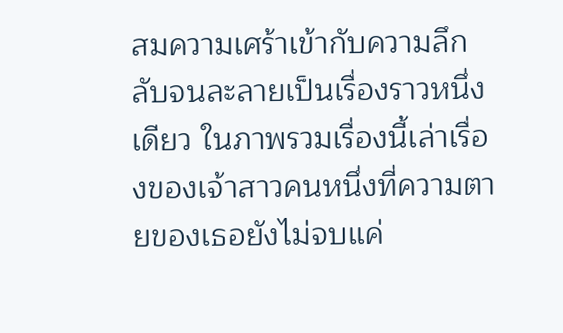สมความเศร้าเข้ากับความลึกลับจนละลายเป็นเรื่องราวหนึ่งเดียว ในภาพรวมเรื่องนี้เล่าเรื่องของเจ้าสาวคนหนึ่งที่ความตายของเธอยังไม่จบแค่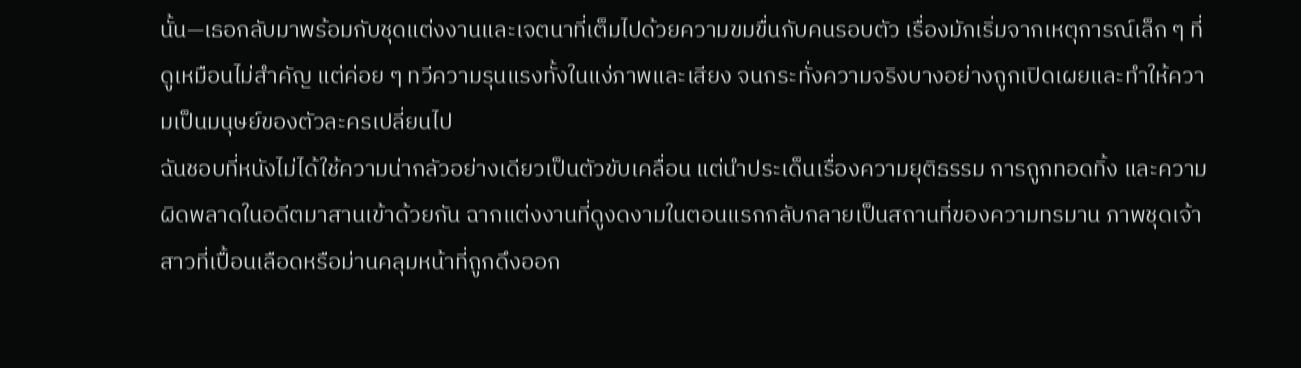นั้น—เธอกลับมาพร้อมกับชุดแต่งงานและเจตนาที่เต็มไปด้วยความขมขื่นกับคนรอบตัว เรื่องมักเริ่มจากเหตุการณ์เล็ก ๆ ที่ดูเหมือนไม่สำคัญ แต่ค่อย ๆ ทวีความรุนแรงทั้งในแง่ภาพและเสียง จนกระทั่งความจริงบางอย่างถูกเปิดเผยและทำให้ความเป็นมนุษย์ของตัวละครเปลี่ยนไป
ฉันชอบที่หนังไม่ได้ใช้ความน่ากลัวอย่างเดียวเป็นตัวขับเคลื่อน แต่นำประเด็นเรื่องความยุติธรรม การถูกทอดทิ้ง และความผิดพลาดในอดีตมาสานเข้าด้วยกัน ฉากแต่งงานที่ดูงดงามในตอนแรกกลับกลายเป็นสถานที่ของความทรมาน ภาพชุดเจ้าสาวที่เปื้อนเลือดหรือม่านคลุมหน้าที่ถูกดึงออก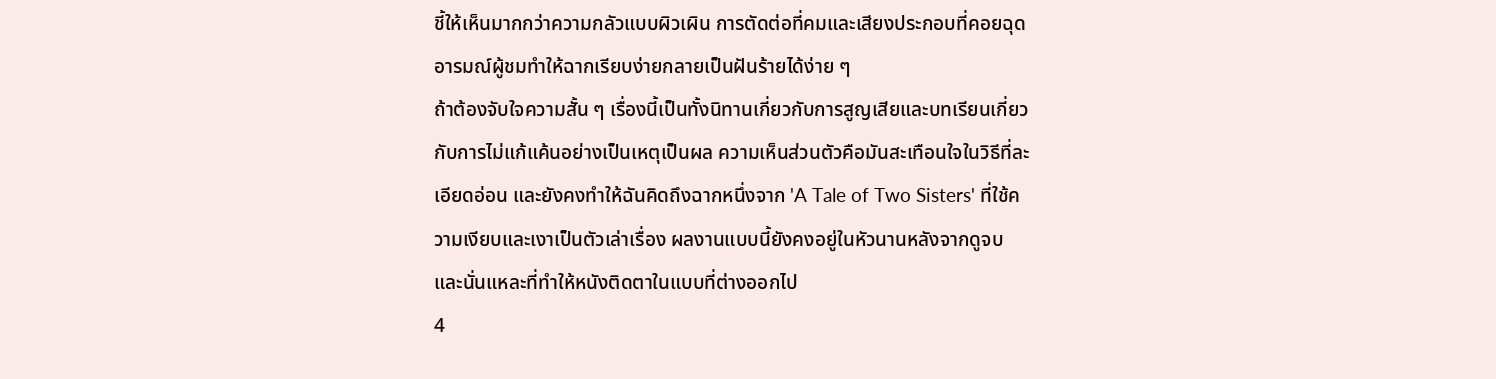ชี้ให้เห็นมากกว่าความกลัวแบบผิวเผิน การตัดต่อที่คมและเสียงประกอบที่คอยฉุดอารมณ์ผู้ชมทำให้ฉากเรียบง่ายกลายเป็นฝันร้ายได้ง่าย ๆ
ถ้าต้องจับใจความสั้น ๆ เรื่องนี้เป็นทั้งนิทานเกี่ยวกับการสูญเสียและบทเรียนเกี่ยวกับการไม่แก้แค้นอย่างเป็นเหตุเป็นผล ความเห็นส่วนตัวคือมันสะเทือนใจในวิธีที่ละเอียดอ่อน และยังคงทำให้ฉันคิดถึงฉากหนึ่งจาก 'A Tale of Two Sisters' ที่ใช้ความเงียบและเงาเป็นตัวเล่าเรื่อง ผลงานแบบนี้ยังคงอยู่ในหัวนานหลังจากดูจบ และนั่นแหละที่ทำให้หนังติดตาในแบบที่ต่างออกไป
4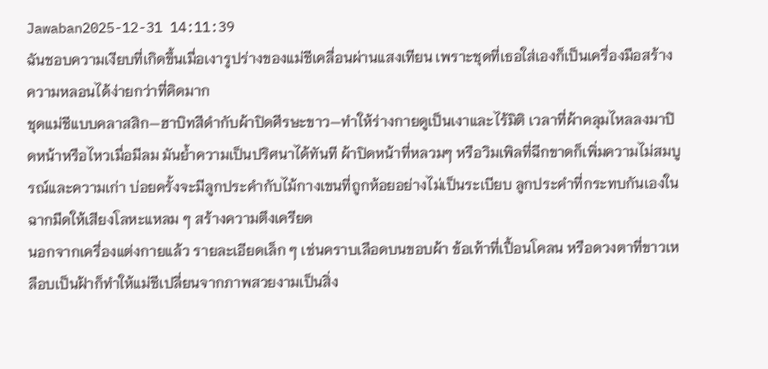Jawaban2025-12-31 14:11:39
ฉันชอบความเงียบที่เกิดขึ้นเมื่อเงารูปร่างของแม่ชีเคลื่อนผ่านแสงเทียน เพราะชุดที่เธอใส่เองก็เป็นเครื่องมือสร้างความหลอนได้ง่ายกว่าที่คิดมาก
ชุดแม่ชีแบบคลาสสิก—ฮาบิทสีดำกับผ้าปิดศีรษะขาว—ทำให้ร่างกายดูเป็นเงาและไร้มิติ เวลาที่ผ้าคลุมไหลลงมาปิดหน้าหรือไหวเมื่อมีลม มันย้ำความเป็นปริศนาได้ทันที ผ้าปิดหน้าที่หลวมๆ หรือวิมเพิลที่ฉีกขาดก็เพิ่มความไม่สมบูรณ์และความเก่า บ่อยครั้งจะมีลูกประคำกับไม้กางเขนที่ถูกห้อยอย่างไม่เป็นระเบียบ ลูกประคำที่กระทบกันเองในฉากมืดให้เสียงโลหะแหลม ๆ สร้างความตึงเครียด
นอกจากเครื่องแต่งกายแล้ว รายละเอียดเล็ก ๆ เช่นคราบเลือดบนขอบผ้า ข้อเท้าที่เปื้อนโคลน หรือดวงตาที่ขาวเหลือบเป็นฝ้าก็ทำให้แม่ชีเปลี่ยนจากภาพสวยงามเป็นสิ่ง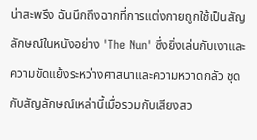น่าสะพรึง ฉันนึกถึงฉากที่การแต่งกายถูกใช้เป็นสัญลักษณ์ในหนังอย่าง 'The Nun' ซึ่งยิ่งเล่นกับเงาและความขัดแย้งระหว่างศาสนาและความหวาดกลัว ชุดกับสัญลักษณ์เหล่านี้เมื่อรวมกับเสียงสว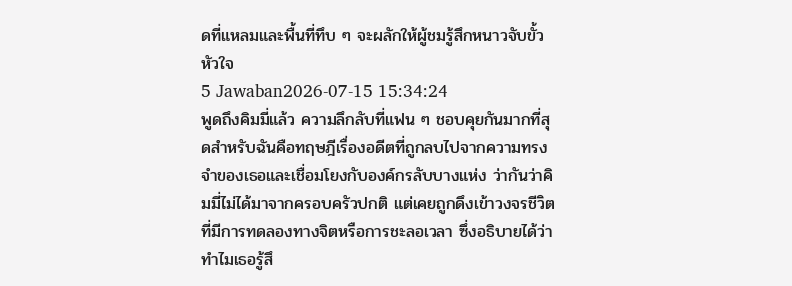ดที่แหลมและพื้นที่ทึบ ๆ จะผลักให้ผู้ชมรู้สึกหนาวจับขั้วหัวใจ
5 Jawaban2026-07-15 15:34:24
พูดถึงคิมมี่แล้ว ความลึกลับที่แฟน ๆ ชอบคุยกันมากที่สุดสำหรับฉันคือทฤษฎีเรื่องอดีตที่ถูกลบไปจากความทรงจำของเธอและเชื่อมโยงกับองค์กรลับบางแห่ง ว่ากันว่าคิมมี่ไม่ได้มาจากครอบครัวปกติ แต่เคยถูกดึงเข้าวงจรชีวิตที่มีการทดลองทางจิตหรือการชะลอเวลา ซึ่งอธิบายได้ว่าทำไมเธอรู้สึ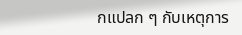กแปลก ๆ กับเหตุการ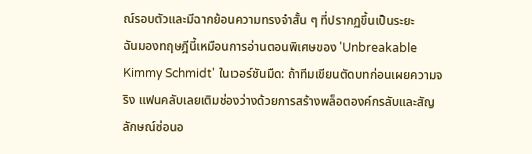ณ์รอบตัวและมีฉากย้อนความทรงจำสั้น ๆ ที่ปรากฏขึ้นเป็นระยะ
ฉันมองทฤษฎีนี้เหมือนการอ่านตอนพิเศษของ 'Unbreakable Kimmy Schmidt' ในเวอร์ชันมืด: ถ้าทีมเขียนตัดบทก่อนเผยความจริง แฟนคลับเลยเติมช่องว่างด้วยการสร้างพล็อตองค์กรลับและสัญลักษณ์ซ่อนอ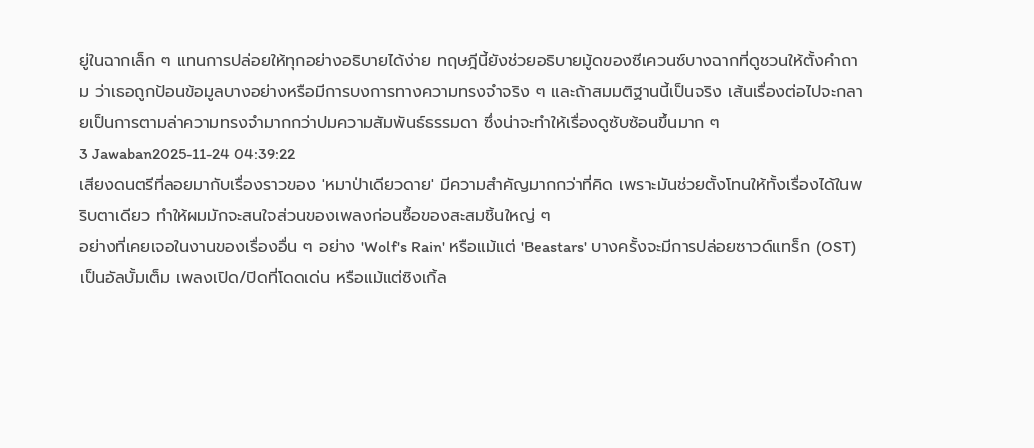ยู่ในฉากเล็ก ๆ แทนการปล่อยให้ทุกอย่างอธิบายได้ง่าย ทฤษฎีนี้ยังช่วยอธิบายมู้ดของซีเควนซ์บางฉากที่ดูชวนให้ตั้งคำถาม ว่าเธอถูกป้อนข้อมูลบางอย่างหรือมีการบงการทางความทรงจำจริง ๆ และถ้าสมมติฐานนี้เป็นจริง เส้นเรื่องต่อไปจะกลายเป็นการตามล่าความทรงจำมากกว่าปมความสัมพันธ์ธรรมดา ซึ่งน่าจะทำให้เรื่องดูซับซ้อนขึ้นมาก ๆ
3 Jawaban2025-11-24 04:39:22
เสียงดนตรีที่ลอยมากับเรื่องราวของ 'หมาป่าเดียวดาย' มีความสำคัญมากกว่าที่คิด เพราะมันช่วยตั้งโทนให้ทั้งเรื่องได้ในพริบตาเดียว ทำให้ผมมักจะสนใจส่วนของเพลงก่อนซื้อของสะสมชิ้นใหญ่ ๆ
อย่างที่เคยเจอในงานของเรื่องอื่น ๆ อย่าง 'Wolf's Rain' หรือแม้แต่ 'Beastars' บางครั้งจะมีการปล่อยซาวด์แทร็ก (OST) เป็นอัลบั้มเต็ม เพลงเปิด/ปิดที่โดดเด่น หรือแม้แต่ซิงเกิ้ล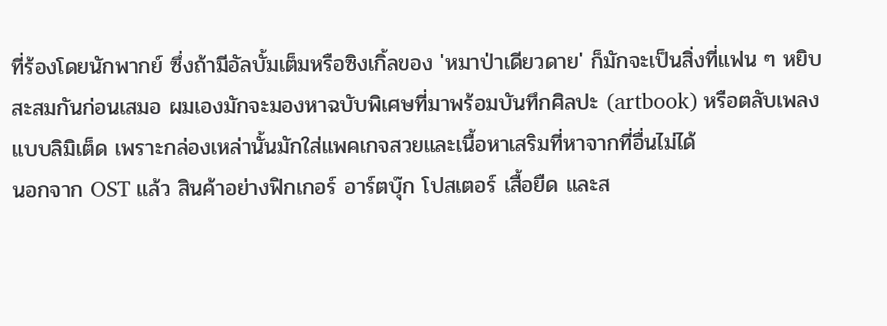ที่ร้องโดยนักพากย์ ซึ่งถ้ามีอัลบั้มเต็มหรือซิงเกิ้ลของ 'หมาป่าเดียวดาย' ก็มักจะเป็นสิ่งที่แฟน ๆ หยิบสะสมกันก่อนเสมอ ผมเองมักจะมองหาฉบับพิเศษที่มาพร้อมบันทึกศิลปะ (artbook) หรือตลับเพลงแบบลิมิเต็ด เพราะกล่องเหล่านั้นมักใส่แพคเกจสวยและเนื้อหาเสริมที่หาจากที่อื่นไม่ได้
นอกจาก OST แล้ว สินค้าอย่างฟิกเกอร์ อาร์ตบุ๊ก โปสเตอร์ เสื้อยืด และส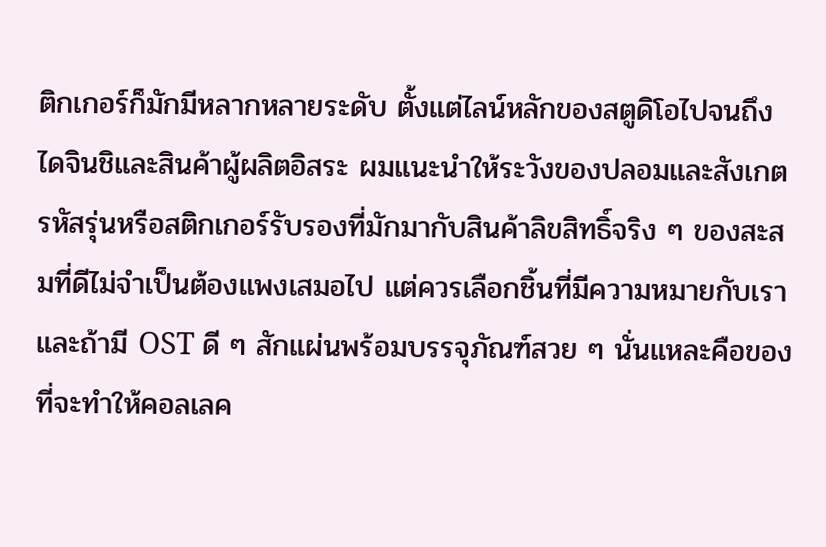ติกเกอร์ก็มักมีหลากหลายระดับ ตั้งแต่ไลน์หลักของสตูดิโอไปจนถึงไดจินชิและสินค้าผู้ผลิตอิสระ ผมแนะนำให้ระวังของปลอมและสังเกตรหัสรุ่นหรือสติกเกอร์รับรองที่มักมากับสินค้าลิขสิทธิ์จริง ๆ ของสะสมที่ดีไม่จำเป็นต้องแพงเสมอไป แต่ควรเลือกชิ้นที่มีความหมายกับเรา และถ้ามี OST ดี ๆ สักแผ่นพร้อมบรรจุภัณฑ์สวย ๆ นั่นแหละคือของที่จะทำให้คอลเลค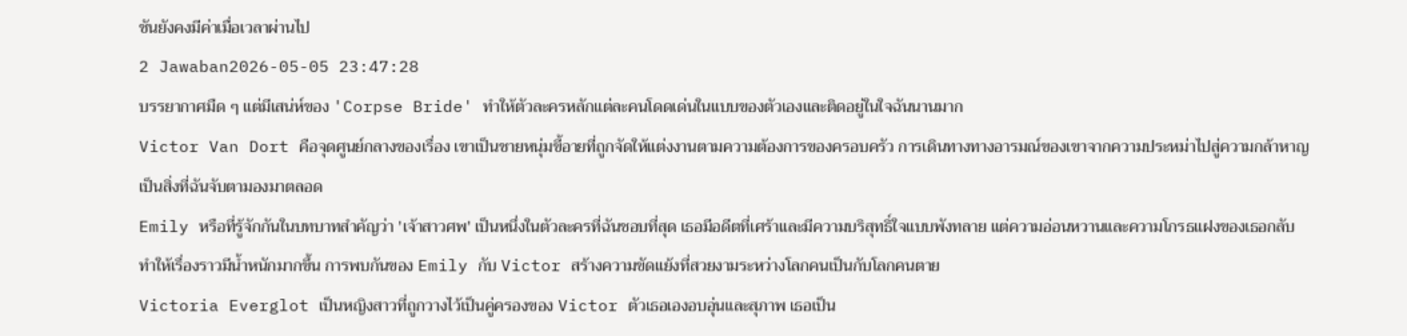ชันยังคงมีค่าเมื่อเวลาผ่านไป
2 Jawaban2026-05-05 23:47:28
บรรยากาศมืด ๆ แต่มีเสน่ห์ของ 'Corpse Bride' ทำให้ตัวละครหลักแต่ละคนโดดเด่นในแบบของตัวเองและติดอยู่ในใจฉันนานมาก
Victor Van Dort คือจุดศูนย์กลางของเรื่อง เขาเป็นชายหนุ่มขี้อายที่ถูกจัดให้แต่งงานตามความต้องการของครอบครัว การเดินทางทางอารมณ์ของเขาจากความประหม่าไปสู่ความกล้าหาญเป็นสิ่งที่ฉันจับตามองมาตลอด
Emily หรือที่รู้จักกันในบทบาทสำคัญว่า 'เจ้าสาวศพ' เป็นหนึ่งในตัวละครที่ฉันชอบที่สุด เธอมีอดีตที่เศร้าและมีความบริสุทธิ์ใจแบบพังทลาย แต่ความอ่อนหวานและความโกรธแฝงของเธอกลับทำให้เรื่องราวมีน้ำหนักมากขึ้น การพบกันของ Emily กับ Victor สร้างความขัดแย้งที่สวยงามระหว่างโลกคนเป็นกับโลกคนตาย
Victoria Everglot เป็นหญิงสาวที่ถูกวางไว้เป็นคู่ครองของ Victor ตัวเธอเองอบอุ่นและสุภาพ เธอเป็น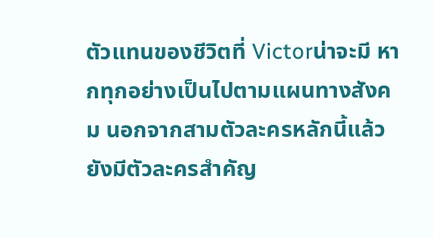ตัวแทนของชีวิตที่ Victorน่าจะมี หากทุกอย่างเป็นไปตามแผนทางสังคม นอกจากสามตัวละครหลักนี้แล้ว ยังมีตัวละครสำคัญ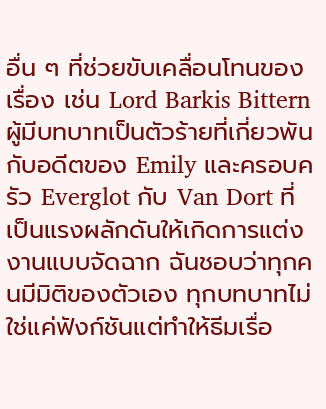อื่น ๆ ที่ช่วยขับเคลื่อนโทนของเรื่อง เช่น Lord Barkis Bittern ผู้มีบทบาทเป็นตัวร้ายที่เกี่ยวพันกับอดีตของ Emily และครอบครัว Everglot กับ Van Dort ที่เป็นแรงผลักดันให้เกิดการแต่งงานแบบจัดฉาก ฉันชอบว่าทุกคนมีมิติของตัวเอง ทุกบทบาทไม่ใช่แค่ฟังก์ชันแต่ทำให้ธีมเรื่อ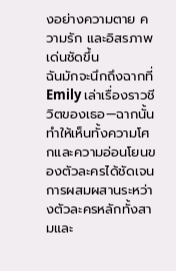งอย่างความตาย ความรัก และอิสรภาพเด่นชัดขึ้น
ฉันมักจะนึกถึงฉากที่ Emily เล่าเรื่องราวชีวิตของเธอ—ฉากนั้นทำให้เห็นทั้งความโศกและความอ่อนโยนของตัวละครได้ชัดเจน การผสมผสานระหว่างตัวละครหลักทั้งสามและ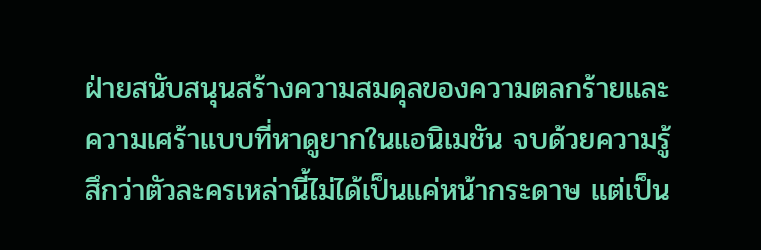ฝ่ายสนับสนุนสร้างความสมดุลของความตลกร้ายและความเศร้าแบบที่หาดูยากในแอนิเมชัน จบด้วยความรู้สึกว่าตัวละครเหล่านี้ไม่ได้เป็นแค่หน้ากระดาษ แต่เป็น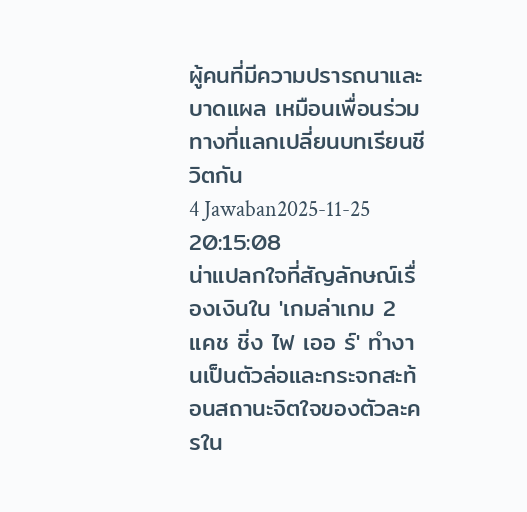ผู้คนที่มีความปรารถนาและบาดแผล เหมือนเพื่อนร่วมทางที่แลกเปลี่ยนบทเรียนชีวิตกัน
4 Jawaban2025-11-25 20:15:08
น่าแปลกใจที่สัญลักษณ์เรื่องเงินใน 'เกมล่าเกม 2 แคช ชิ่ง ไฟ เออ ร์' ทำงานเป็นตัวล่อและกระจกสะท้อนสถานะจิตใจของตัวละครใน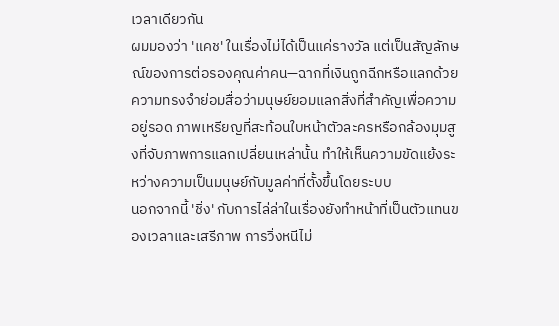เวลาเดียวกัน
ผมมองว่า 'แคช' ในเรื่องไม่ได้เป็นแค่รางวัล แต่เป็นสัญลักษณ์ของการต่อรองคุณค่าคน—ฉากที่เงินถูกฉีกหรือแลกด้วยความทรงจำย่อมสื่อว่ามนุษย์ยอมแลกสิ่งที่สำคัญเพื่อความอยู่รอด ภาพเหรียญที่สะท้อนใบหน้าตัวละครหรือกล้องมุมสูงที่จับภาพการแลกเปลี่ยนเหล่านั้น ทำให้เห็นความขัดแย้งระหว่างความเป็นมนุษย์กับมูลค่าที่ตั้งขึ้นโดยระบบ
นอกจากนี้ 'ชิ่ง' กับการไล่ล่าในเรื่องยังทำหน้าที่เป็นตัวแทนของเวลาและเสรีภาพ การวิ่งหนีไม่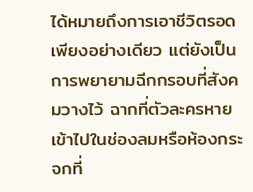ได้หมายถึงการเอาชีวิตรอดเพียงอย่างเดียว แต่ยังเป็นการพยายามฉีกกรอบที่สังคมวางไว้ ฉากที่ตัวละครหายเข้าไปในช่องลมหรือห้องกระจกที่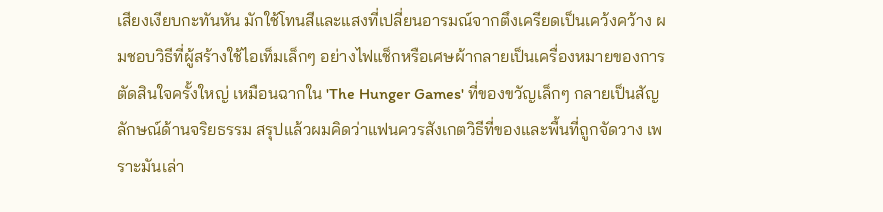เสียงเงียบกะทันหัน มักใช้โทนสีและแสงที่เปลี่ยนอารมณ์จากตึงเครียดเป็นเคว้งคว้าง ผมชอบวิธีที่ผู้สร้างใช้ไอเท็มเล็กๆ อย่างไฟแช็กหรือเศษผ้ากลายเป็นเครื่องหมายของการตัดสินใจครั้งใหญ่ เหมือนฉากใน 'The Hunger Games' ที่ของขวัญเล็กๆ กลายเป็นสัญลักษณ์ด้านจริยธรรม สรุปแล้วผมคิดว่าแฟนควรสังเกตวิธีที่ของและพื้นที่ถูกจัดวาง เพราะมันเล่า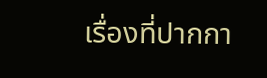เรื่องที่ปากกา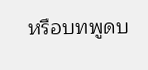หรือบทพูดบ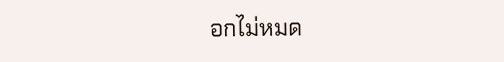อกไม่หมด